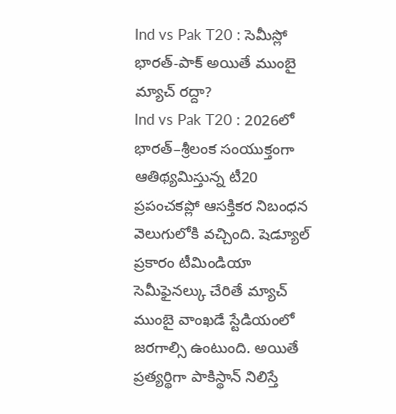Ind vs Pak T20 : సెమీస్లో భారత్-పాక్ అయితే ముంబై మ్యాచ్ రద్దా?
Ind vs Pak T20 : 2026లో భారత్–శ్రీలంక సంయుక్తంగా ఆతిథ్యమిస్తున్న టీ20 ప్రపంచకప్లో ఆసక్తికర నిబంధన వెలుగులోకి వచ్చింది. షెడ్యూల్ ప్రకారం టీమిండియా సెమీఫైనల్కు చేరితే మ్యాచ్ ముంబై వాంఖడే స్టేడియంలో జరగాల్సి ఉంటుంది. అయితే ప్రత్యర్థిగా పాకిస్థాన్ నిలిస్తే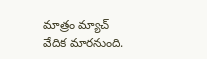మాత్రం మ్యాచ్ వేదిక మారనుంది.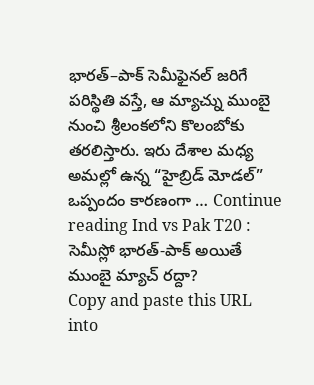భారత్–పాక్ సెమీఫైనల్ జరిగే పరిస్థితి వస్తే, ఆ మ్యాచ్ను ముంబై నుంచి శ్రీలంకలోని కొలంబోకు తరలిస్తారు. ఇరు దేశాల మధ్య అమల్లో ఉన్న “హైబ్రిడ్ మోడల్” ఒప్పందం కారణంగా … Continue reading Ind vs Pak T20 : సెమీస్లో భారత్-పాక్ అయితే ముంబై మ్యాచ్ రద్దా?
Copy and paste this URL into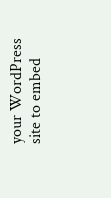your WordPress site to embed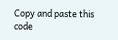Copy and paste this code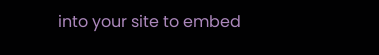into your site to embed